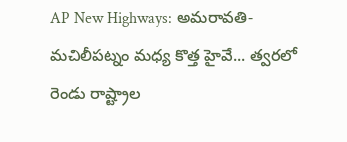AP New Highways: అమరావతి-మచిలీపట్నం మధ్య కొత్త హైవే... త్వరలో రెండు రాష్ట్రాల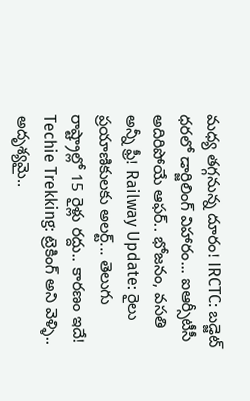మధ్య తగ్గనున్న దూరం! IRCTC: బడ్జెట్ ధరలో డార్జిలింగ్ విహారం... ఐఆర్సీటీసీ అదిరిపోయే ఆఫర్.. భోజనం, వసతి అన్నీ ఫ్రీ! Railway Update: రైలు ప్రయాణికులకు అలర్ట్... తెలుగు రాష్ట్రాల్లో 15 రైళ్లు రద్దు.. కారణం ఇదే! Techie Trekking: ట్రెకింగ్ అని వెళ్ళి.. అదృశ్యమై..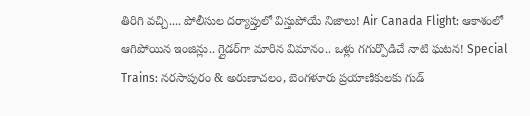తిరిగి వచ్చి.... పోలీసుల దర్యాప్తులో విస్తుపోయే నిజాలు! Air Canada Flight: ఆకాశంలో ఆగిపోయిన ఇంజిన్లు.. గ్లైడర్‌గా మారిన విమానం.. ఒళ్లు గగుర్పొడిచే నాటి ఘటన! Special Trains: నరసాపురం & అరుణాచలం, బెంగళూరు ప్రయాణికులకు గుడ్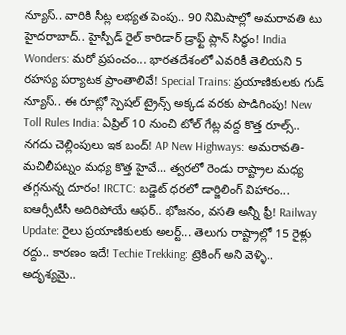న్యూస్.. వారికి సీట్ల లభ్యత పెంపు.. 90 నిమిషాల్లో అమరావతి టు హైదరాబాద్.. హైస్పీడ్ రైల్ కారిడార్ డ్రాఫ్ట్ ప్లాన్ సిద్ధం! India Wonders: మరో ప్రపంచం... భారతదేశంలో ఎవరికీ తెలియని 5 రహస్య పర్యాటక ప్రాంతాలివే! Special Trains: ప్రయాణికులకు గుడ్ న్యూస్.. ఈ రూట్లో స్పెషల్ ట్రైన్స్ అక్కడ వరకు పొడిగింపు! New Toll Rules India: ఏప్రిల్ 10 నుంచి టోల్ గేట్ల వద్ద కొత్త రూల్స్.. నగదు చెల్లింపులు ఇక బంద్! AP New Highways: అమరావతి-మచిలీపట్నం మధ్య కొత్త హైవే... త్వరలో రెండు రాష్ట్రాల మధ్య తగ్గనున్న దూరం! IRCTC: బడ్జెట్ ధరలో డార్జిలింగ్ విహారం... ఐఆర్సీటీసీ అదిరిపోయే ఆఫర్.. భోజనం, వసతి అన్నీ ఫ్రీ! Railway Update: రైలు ప్రయాణికులకు అలర్ట్... తెలుగు రాష్ట్రాల్లో 15 రైళ్లు రద్దు.. కారణం ఇదే! Techie Trekking: ట్రెకింగ్ అని వెళ్ళి.. అదృశ్యమై..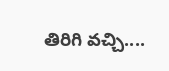తిరిగి వచ్చి....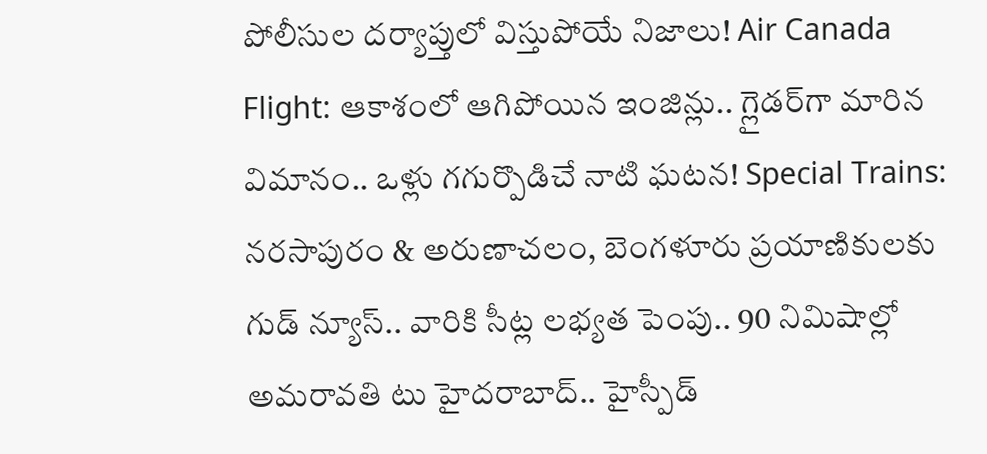పోలీసుల దర్యాప్తులో విస్తుపోయే నిజాలు! Air Canada Flight: ఆకాశంలో ఆగిపోయిన ఇంజిన్లు.. గ్లైడర్‌గా మారిన విమానం.. ఒళ్లు గగుర్పొడిచే నాటి ఘటన! Special Trains: నరసాపురం & అరుణాచలం, బెంగళూరు ప్రయాణికులకు గుడ్ న్యూస్.. వారికి సీట్ల లభ్యత పెంపు.. 90 నిమిషాల్లో అమరావతి టు హైదరాబాద్.. హైస్పీడ్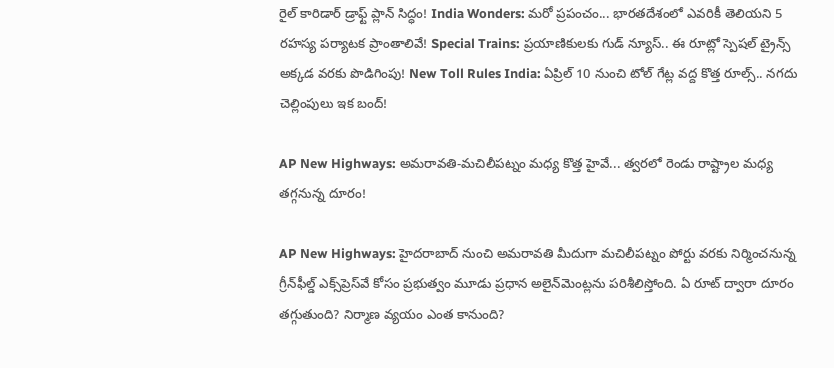రైల్ కారిడార్ డ్రాఫ్ట్ ప్లాన్ సిద్ధం! India Wonders: మరో ప్రపంచం... భారతదేశంలో ఎవరికీ తెలియని 5 రహస్య పర్యాటక ప్రాంతాలివే! Special Trains: ప్రయాణికులకు గుడ్ న్యూస్.. ఈ రూట్లో స్పెషల్ ట్రైన్స్ అక్కడ వరకు పొడిగింపు! New Toll Rules India: ఏప్రిల్ 10 నుంచి టోల్ గేట్ల వద్ద కొత్త రూల్స్.. నగదు చెల్లింపులు ఇక బంద్!

AP New Highways: అమరావతి-మచిలీపట్నం మధ్య కొత్త హైవే... త్వరలో రెండు రాష్ట్రాల మధ్య తగ్గనున్న దూరం!

AP New Highways: హైదరాబాద్ నుంచి అమరావతి మీదుగా మచిలీపట్నం పోర్టు వరకు నిర్మించనున్న గ్రీన్‌ఫీల్డ్ ఎక్స్‌ప్రెస్‌వే కోసం ప్రభుత్వం మూడు ప్రధాన అలైన్‌మెంట్లను పరిశీలిస్తోంది. ఏ రూట్ ద్వారా దూరం తగ్గుతుంది? నిర్మాణ వ్యయం ఎంత కానుంది?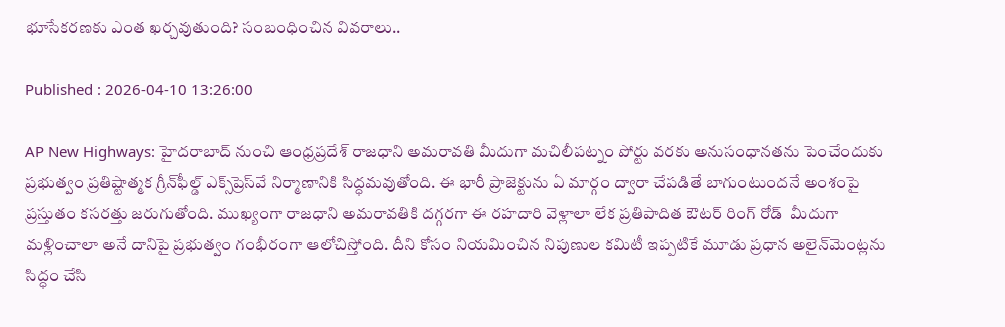భూసేకరణకు ఎంత ఖర్చవుతుంది? సంబంధించిన వివరాలు..

Published : 2026-04-10 13:26:00

AP New Highways: హైదరాబాద్ నుంచి ఆంధ్రప్రదేశ్ రాజధాని అమరావతి మీదుగా మచిలీపట్నం పోర్టు వరకు అనుసంధానతను పెంచేందుకు ప్రభుత్వం ప్రతిష్టాత్మక గ్రీన్‌ఫీల్డ్ ఎక్స్‌ప్రెస్‌వే నిర్మాణానికి సిద్ధమవుతోంది. ఈ భారీ ప్రాజెక్టును ఏ మార్గం ద్వారా చేపడితే బాగుంటుందనే అంశంపై ప్రస్తుతం కసరత్తు జరుగుతోంది. ముఖ్యంగా రాజధాని అమరావతికి దగ్గరగా ఈ రహదారి వెళ్లాలా లేక ప్రతిపాదిత ఔటర్ రింగ్ రోడ్  మీదుగా మళ్లించాలా అనే దానిపై ప్రభుత్వం గంభీరంగా ఆలోచిస్తోంది. దీని కోసం నియమించిన నిపుణుల కమిటీ ఇప్పటికే మూడు ప్రధాన అలైన్‌మెంట్లను సిద్ధం చేసి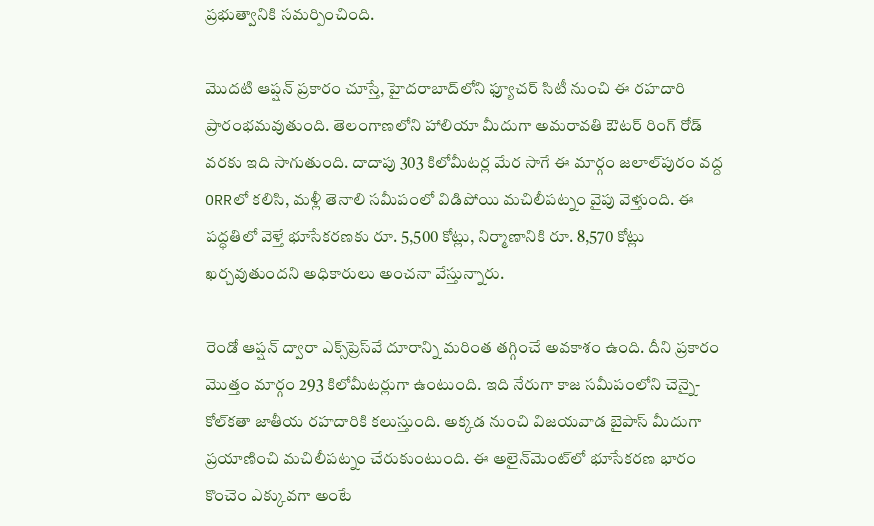ప్రభుత్వానికి సమర్పించింది.

మొదటి ఆప్షన్ ప్రకారం చూస్తే, హైదరాబాద్‌లోని ఫ్యూచర్ సిటీ నుంచి ఈ రహదారి ప్రారంభమవుతుంది. తెలంగాణలోని హాలియా మీదుగా అమరావతి ఔటర్ రింగ్ రోడ్ వరకు ఇది సాగుతుంది. దాదాపు 303 కిలోమీటర్ల మేర సాగే ఈ మార్గం జలాల్‌పురం వద్ద ORRలో కలిసి, మళ్లీ తెనాలి సమీపంలో విడిపోయి మచిలీపట్నం వైపు వెళ్తుంది. ఈ పద్ధతిలో వెళ్తే భూసేకరణకు రూ. 5,500 కోట్లు, నిర్మాణానికి రూ. 8,570 కోట్లు ఖర్చవుతుందని అధికారులు అంచనా వేస్తున్నారు.

రెండో ఆప్షన్ ద్వారా ఎక్స్‌ప్రెస్‌వే దూరాన్ని మరింత తగ్గించే అవకాశం ఉంది. దీని ప్రకారం మొత్తం మార్గం 293 కిలోమీటర్లుగా ఉంటుంది. ఇది నేరుగా కాజ సమీపంలోని చెన్నై-కోల్‌కతా జాతీయ రహదారికి కలుస్తుంది. అక్కడ నుంచి విజయవాడ బైపాస్ మీదుగా ప్రయాణించి మచిలీపట్నం చేరుకుంటుంది. ఈ అలైన్‌మెంట్‌లో భూసేకరణ భారం కొంచెం ఎక్కువగా అంటే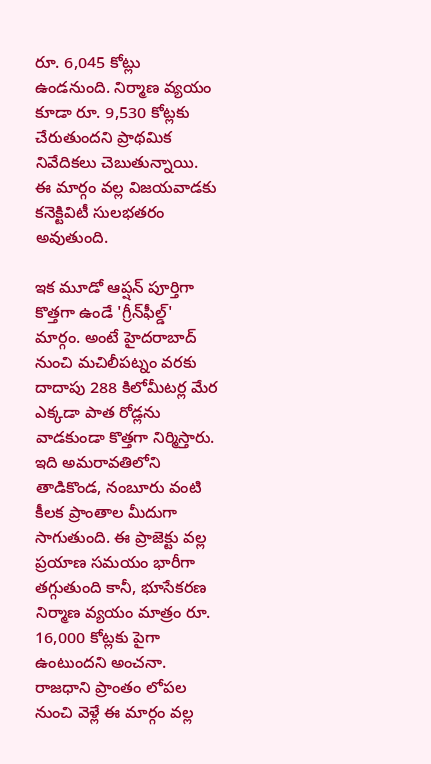రూ. 6,045 కోట్లు ఉండనుంది. నిర్మాణ వ్యయం కూడా రూ. 9,530 కోట్లకు చేరుతుందని ప్రాథమిక నివేదికలు చెబుతున్నాయి. ఈ మార్గం వల్ల విజయవాడకు కనెక్టివిటీ సులభతరం అవుతుంది.

ఇక మూడో ఆప్షన్ పూర్తిగా కొత్తగా ఉండే 'గ్రీన్‌ఫీల్డ్' మార్గం. అంటే హైదరాబాద్ నుంచి మచిలీపట్నం వరకు దాదాపు 288 కిలోమీటర్ల మేర ఎక్కడా పాత రోడ్లను వాడకుండా కొత్తగా నిర్మిస్తారు. ఇది అమరావతిలోని తాడికొండ, నంబూరు వంటి కీలక ప్రాంతాల మీదుగా సాగుతుంది. ఈ ప్రాజెక్టు వల్ల ప్రయాణ సమయం భారీగా తగ్గుతుంది కానీ, భూసేకరణ  నిర్మాణ వ్యయం మాత్రం రూ. 16,000 కోట్లకు పైగా ఉంటుందని అంచనా. రాజధాని ప్రాంతం లోపల నుంచి వెళ్లే ఈ మార్గం వల్ల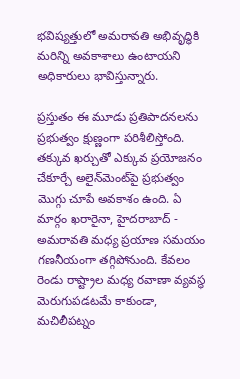భవిష్యత్తులో అమరావతి అభివృద్ధికి మరిన్ని అవకాశాలు ఉంటాయని అధికారులు భావిస్తున్నారు.

ప్రస్తుతం ఈ మూడు ప్రతిపాదనలను ప్రభుత్వం క్షుణ్ణంగా పరిశీలిస్తోంది. తక్కువ ఖర్చుతో ఎక్కువ ప్రయోజనం చేకూర్చే అలైన్‌మెంట్‌పై ప్రభుత్వం మొగ్గు చూపే అవకాశం ఉంది. ఏ మార్గం ఖరారైనా, హైదరాబాద్ - అమరావతి మధ్య ప్రయాణ సమయం గణనీయంగా తగ్గిపోనుంది. కేవలం రెండు రాష్ట్రాల మధ్య రవాణా వ్యవస్థ మెరుగుపడటమే కాకుండా, మచిలీపట్నం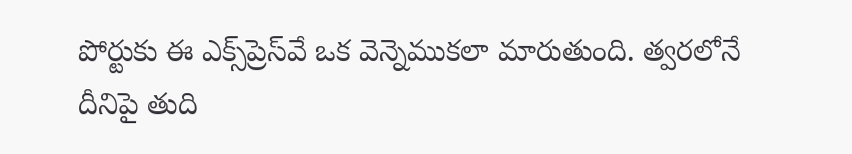పోర్టుకు ఈ ఎక్స్‌ప్రెస్‌వే ఒక వెన్నెముకలా మారుతుంది. త్వరలోనే దీనిపై తుది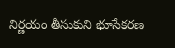నిర్ణయం తీసుకుని భూసేకరణ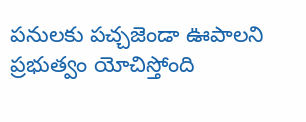పనులకు పచ్చజెండా ఊపాలని ప్రభుత్వం యోచిస్తోంది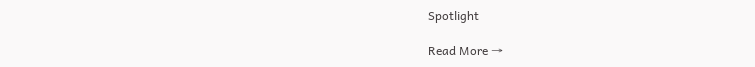Spotlight

Read More →